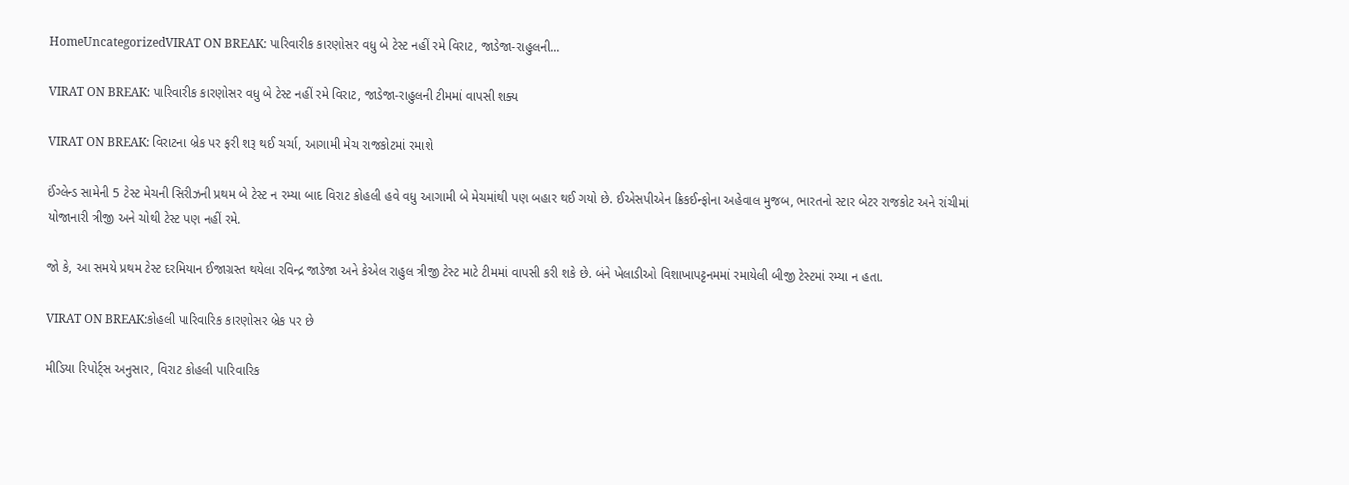HomeUncategorizedVIRAT ON BREAK: પારિવારીક કારણોસર વધુ બે ટેસ્ટ નહીં રમે વિરાટ, જાડેજા-રાહુલની...

VIRAT ON BREAK: પારિવારીક કારણોસર વધુ બે ટેસ્ટ નહીં રમે વિરાટ, જાડેજા-રાહુલની ટીમમાં વાપસી શક્ય

VIRAT ON BREAK: વિરાટના બ્રેક પર ફરી શરૂ થઈ ચર્ચા, આગામી મેચ રાજકોટમાં રમાશે

ઈંગ્લેન્ડ સામેની 5 ટેસ્ટ મેચની સિરીઝની પ્રથમ બે ટેસ્ટ ન રમ્યા બાદ વિરાટ કોહલી હવે વધુ આગામી બે મેચમાંથી પણ બહાર થઈ ગયો છે. ઈએસપીએન ક્રિકઈન્ફોના અહેવાલ મુજબ, ભારતનો સ્ટાર બેટર રાજકોટ અને રાંચીમાં યોજાનારી ત્રીજી અને ચોથી ટેસ્ટ પણ નહીં રમે.

જો કે, આ સમયે પ્રથમ ટેસ્ટ દરમિયાન ઈજાગ્રસ્ત થયેલા રવિન્દ્ર જાડેજા અને કેએલ રાહુલ ત્રીજી ટેસ્ટ માટે ટીમમાં વાપસી કરી શકે છે. બંને ખેલાડીઓ વિશાખાપટ્ટનમમાં રમાયેલી બીજી ટેસ્ટમાં રમ્યા ન હતા.

VIRAT ON BREAK:કોહલી પારિવારિક કારણોસર બ્રેક પર છે

મીડિયા રિપોર્ટ્સ અનુસાર, વિરાટ કોહલી પારિવારિક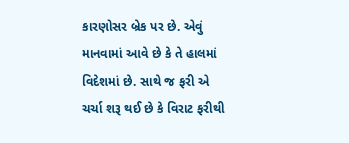કારણોસર બ્રેક પર છે. એવું માનવામાં આવે છે કે તે હાલમાં વિદેશમાં છે. સાથે જ ફરી એ ચર્ચા શરૂ થઈ છે કે વિરાટ ફરીથી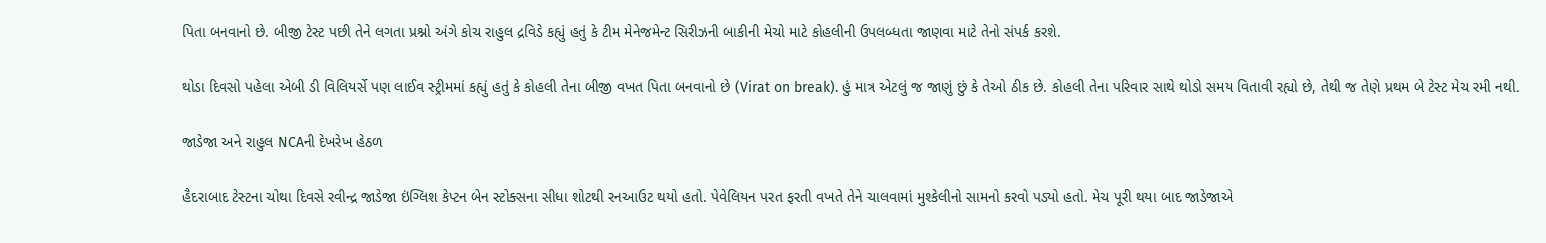પિતા બનવાનો છે. બીજી ટેસ્ટ પછી તેને લગતા પ્રશ્નો અંગે કોચ રાહુલ દ્રવિડે કહ્યું હતું કે ટીમ મેનેજમેન્ટ સિરીઝની બાકીની મેચો માટે કોહલીની ઉપલબ્ધતા જાણવા માટે તેનો સંપર્ક કરશે.

થોડા દિવસો પહેલા એબી ડી વિલિયર્સે પણ લાઈવ સ્ટ્રીમમાં કહ્યું હતું કે કોહલી તેના બીજી વખત પિતા બનવાનો છે (Virat on break). હું માત્ર એટલું જ જાણું છું કે તેઓ ઠીક છે. કોહલી તેના પરિવાર સાથે થોડો સમય વિતાવી રહ્યો છે, તેથી જ તેણે પ્રથમ બે ટેસ્ટ મેચ રમી નથી.

જાડેજા અને રાહુલ NCAની દેખરેખ હેઠળ

હૈદરાબાદ ટેસ્ટના ચોથા દિવસે રવીન્દ્ર જાડેજા ઇંગ્લિશ કેપ્ટન બેન સ્ટોક્સના સીધા શોટથી રનઆઉટ થયો હતો. પેવેલિયન પરત ફરતી વખતે તેને ચાલવામાં મુશ્કેલીનો સામનો કરવો પડ્યો હતો. મેચ પૂરી થયા બાદ જાડેજાએ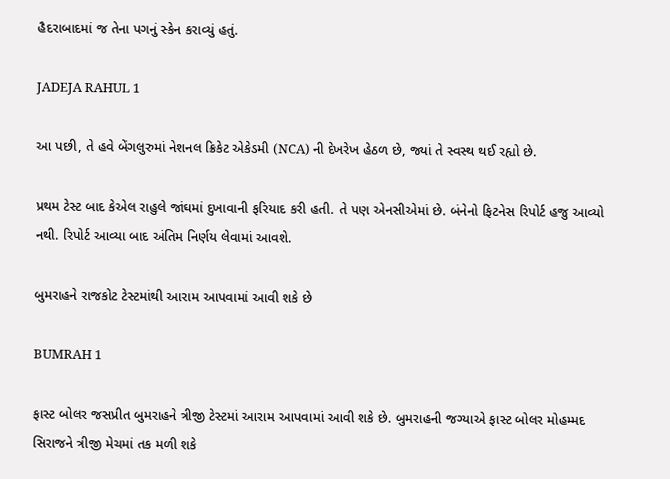હૈદરાબાદમાં જ તેના પગનું સ્કેન કરાવ્યું હતું.

JADEJA RAHUL 1

આ પછી, તે હવે બેંગલુરુમાં નેશનલ ક્રિકેટ એકેડમી (NCA) ની દેખરેખ હેઠળ છે, જ્યાં તે સ્વસ્થ થઈ રહ્યો છે.

પ્રથમ ટેસ્ટ બાદ કેએલ રાહુલે જાંઘમાં દુખાવાની ફરિયાદ કરી હતી. તે પણ એનસીએમાં છે. બંનેનો ફિટનેસ રિપોર્ટ હજુ આવ્યો નથી. રિપોર્ટ આવ્યા બાદ અંતિમ નિર્ણય લેવામાં આવશે.

બુમરાહને રાજકોટ ટેસ્ટમાંથી આરામ આપવામાં આવી શકે છે

BUMRAH 1

ફાસ્ટ બોલર જસપ્રીત બુમરાહને ત્રીજી ટેસ્ટમાં આરામ આપવામાં આવી શકે છે. બુમરાહની જગ્યાએ ફાસ્ટ બોલર મોહમ્મદ સિરાજને ત્રીજી મેચમાં તક મળી શકે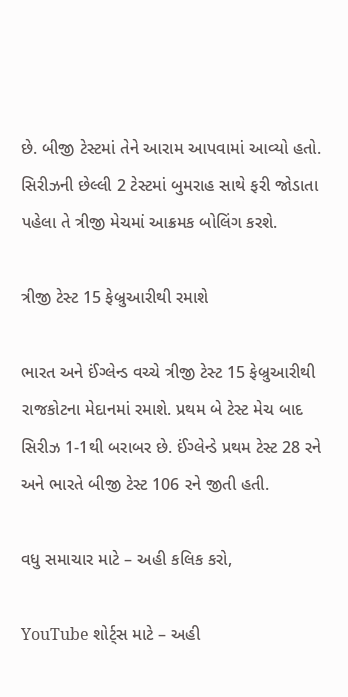છે. બીજી ટેસ્ટમાં તેને આરામ આપવામાં આવ્યો હતો. સિરીઝની છેલ્લી 2 ટેસ્ટમાં બુમરાહ સાથે ફરી જોડાતા પહેલા તે ત્રીજી મેચમાં આક્રમક બોલિંગ કરશે.

ત્રીજી ટેસ્ટ 15 ફેબ્રુઆરીથી રમાશે

ભારત અને ઈંગ્લેન્ડ વચ્ચે ત્રીજી ટેસ્ટ 15 ફેબ્રુઆરીથી રાજકોટના મેદાનમાં રમાશે. પ્રથમ બે ટેસ્ટ મેચ બાદ સિરીઝ 1-1થી બરાબર છે. ઈંગ્લેન્ડે પ્રથમ ટેસ્ટ 28 રને અને ભારતે બીજી ટેસ્ટ 106 રને જીતી હતી.

વધુ સમાચાર માટે – અહી કલિક કરો,

YouTube શોર્ટ્સ માટે – અહી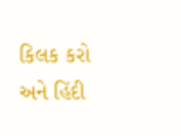કિલક કરો અને હિંદી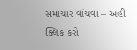સમાચાર વાંચવા – અહી ક્લિક કરો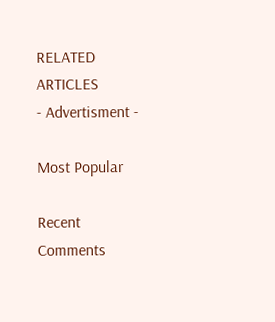RELATED ARTICLES
- Advertisment -

Most Popular

Recent Comments